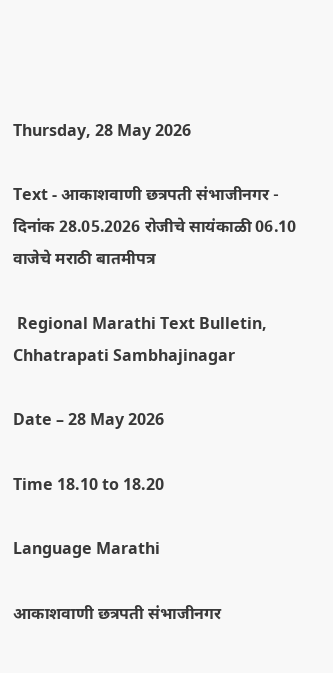Thursday, 28 May 2026

Text - आकाशवाणी छत्रपती संभाजीनगर - दिनांक 28.05.2026 रोजीचे सायंकाळी 06.10 वाजेचे मराठी बातमीपत्र

 Regional Marathi Text Bulletin, Chhatrapati Sambhajinagar

Date – 28 May 2026

Time 18.10 to 18.20

Language Marathi

आकाशवाणी छत्रपती संभाजीनगर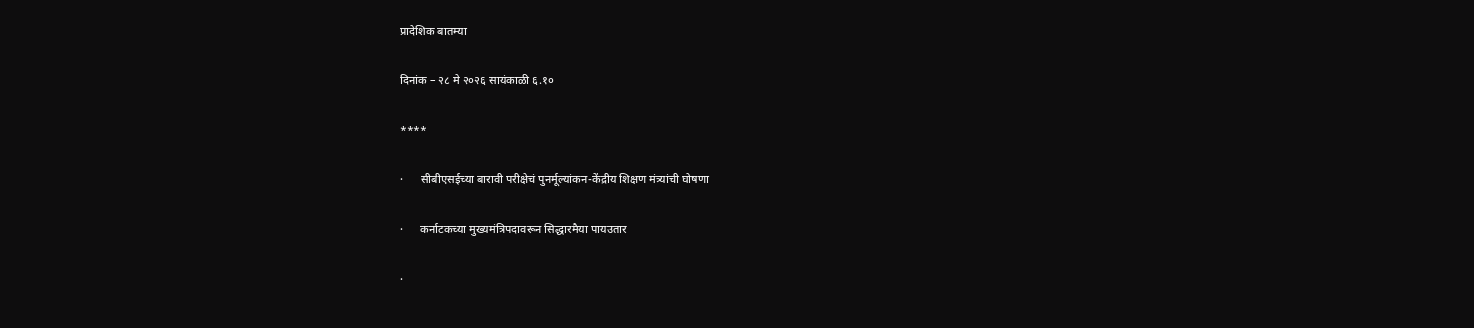प्रादेशिक बातम्या

दिनांक – २८ मे २०२६ सायंकाळी ६.१०

****

·      सीबीएसईच्या बारावी परीक्षेचं पुनर्मूल्यांकन-केंद्रीय शिक्षण मंत्र्यांची घोषणा

·      कर्नाटकच्या मुख्यमंत्रिपदावरून सिद्धारमैया पायउतार

·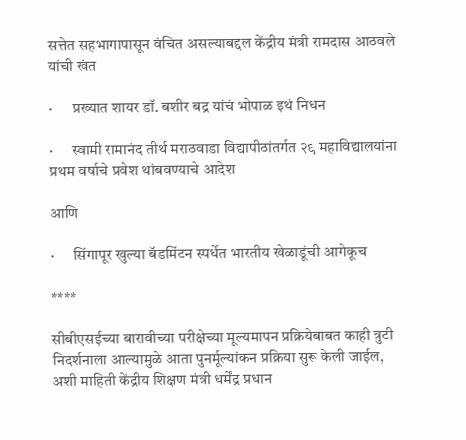सत्तेत सहभागापासून वंचित असल्याबद्दल केंद्रीय मंत्री रामदास आठवले यांची खंत

·      प्रख्यात शायर डॉ. बशीर बद्र यांचं भोपाळ इथं निधन

·      स्वामी रामानंद तीर्थ मराठवाडा विद्यापीठांतर्गत २९ महाविद्यालयांना प्रथम वर्षाचे प्रवेश थांबवण्याचे आदेश

आणि

·      सिंगापूर खुल्या बॅडमिंटन स्पर्धेत भारतीय खेळाडूंची आगेकूच

****

सीबीएसईच्या बारावीच्या परीक्षेच्या मूल्यमापन प्रक्रियेबाबत काही त्रुटी निदर्शनाला आल्यामुळे आता पुनर्मूल्यांकन प्रक्रिया सुरू केली जाईल, अशी माहिती केंद्रीय शिक्षण मंत्री धर्मेंद्र प्रधान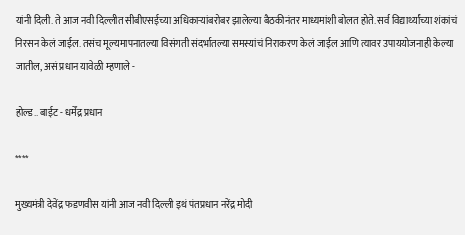यांनी दिली. ते आज नवी दिल्लीत सीबीएसईच्या अधिकाऱ्यांबरोबर झालेल्या बैठकीनंतर माध्यमांशी बोलत होते. सर्व विद्यार्थ्यांच्या शंकांचं निरसन केलं जाईल. तसंच मूल्यमापनातल्या विसंगती संदर्भातल्या समस्यांचं निराकरण केलं जाईल आणि त्यावर उपाययोजनाही केल्या जातील, असं प्रधान यावेळी म्हणाले -

होल्ड.. बाईट - धर्मेंद्र प्रधान

****

मुख्यमंत्री देवेंद्र फडणवीस यांनी आज नवी दिल्ली इथं पंतप्रधान नरेंद्र मोदी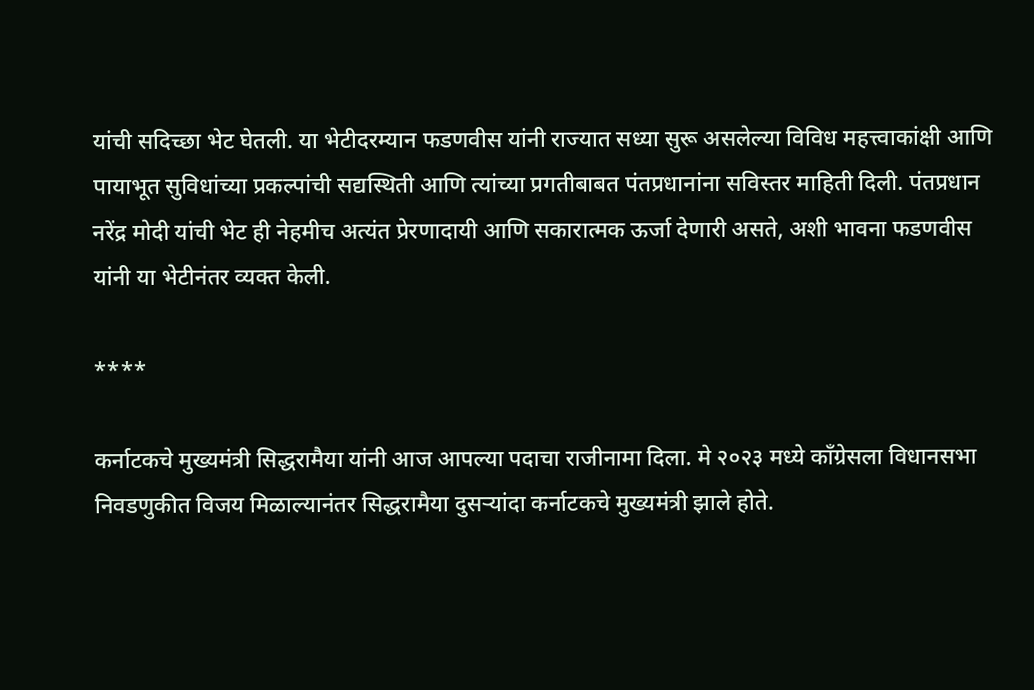यांची सदिच्छा भेट घेतली. या भेटीदरम्यान फडणवीस यांनी राज्यात सध्या सुरू असलेल्या विविध महत्त्वाकांक्षी आणि पायाभूत सुविधांच्या प्रकल्पांची सद्यस्थिती आणि त्यांच्या प्रगतीबाबत पंतप्रधानांना सविस्तर माहिती दिली. पंतप्रधान नरेंद्र मोदी यांची भेट ही नेहमीच अत्यंत प्रेरणादायी आणि सकारात्मक ऊर्जा देणारी असते, अशी भावना फडणवीस यांनी या भेटीनंतर व्यक्त केली.

****

कर्नाटकचे मुख्यमंत्री सिद्धरामैया यांनी आज आपल्या पदाचा राजीनामा दिला. मे २०२३ मध्ये काँग्रेसला विधानसभा निवडणुकीत विजय मिळाल्यानंतर सिद्धरामैया दुसऱ्यांदा कर्नाटकचे मुख्यमंत्री झाले होते.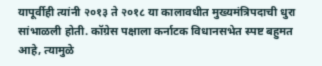यापूर्वीही त्यांनी २०१३ ते २०१८ या कालावधीत मुख्यमंत्रिपदाची धुरा सांभाळली होती. कॉग्रेस पक्षाला कर्नाटक विधानसभेत स्पष्ट बहुमत आहे, त्यामुळे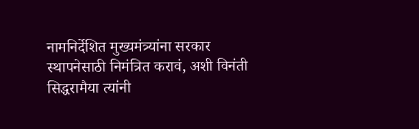नामनिर्देशित मुख्यमंत्र्यांना सरकार स्थापनेसाठी निमंत्रित करावं, अशी विनंती सिद्धरामैया त्यांनी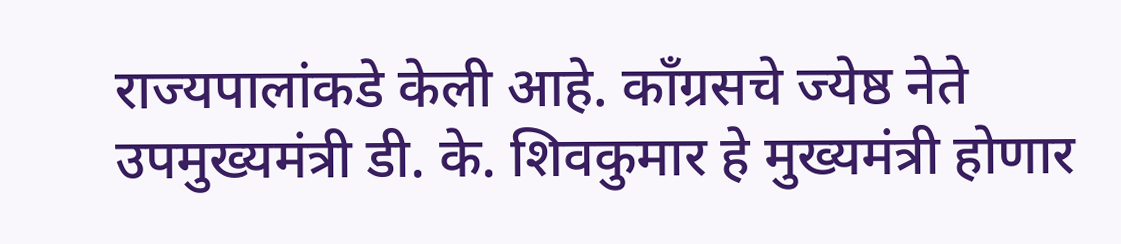राज्यपालांकडे केली आहे. काँग्रसचे ज्येष्ठ नेते उपमुख्यमंत्री डी. के. शिवकुमार हे मुख्यमंत्री होणार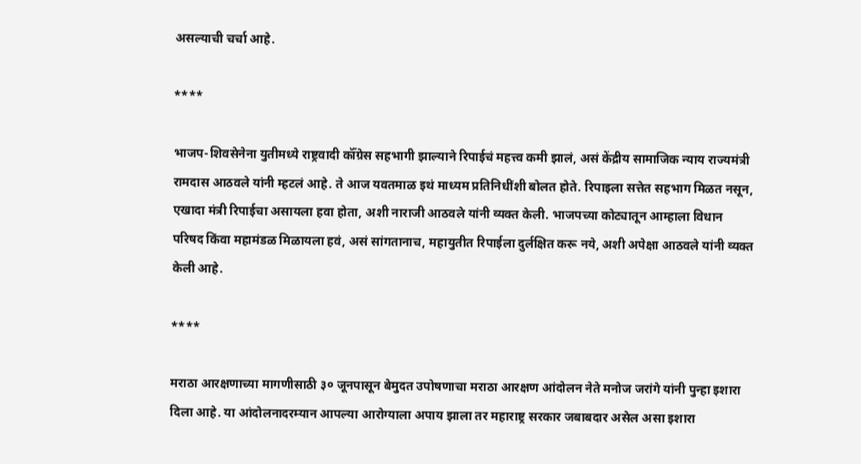असल्याची चर्चा आहे.

****

भाजप-शिवसेनेना युतीमध्ये राष्ट्रवादी कॉँग्रेस सहभागी झाल्याने रिपाईचं महत्त्व कमी झालं, असं केंद्रीय सामाजिक न्याय राज्यमंत्री रामदास आठवले यांनी म्हटलं आहे. ते आज यवतमाळ इथं माध्यम प्रतिनिधींशी बोलत होते. रिपाइला सत्तेत सहभाग मिळत नसून, एखादा मंत्री रिपाईचा असायला हवा होता, अशी नाराजी आठवले यांनी व्यक्त केली. भाजपच्या कोट्यातून आम्हाला विधान परिषद किंवा महामंडळ मिळायला हवं, असं सांगतानाच, महायुतीत रिपाईला दुर्लक्षित करू नये, अशी अपेक्षा आठवले यांनी व्यक्त केली आहे.

****

मराठा आरक्षणाच्या मागणीसाठी ३० जूनपासून बेमुदत उपोषणाचा मराठा आरक्षण आंदोलन नेते मनोज जरांगे यांनी पुन्हा इशारा दिला आहे. या आंदोलनादरम्यान आपल्या आरोग्याला अपाय झाला तर महाराष्ट्र सरकार जबाबदार असेल असा इशारा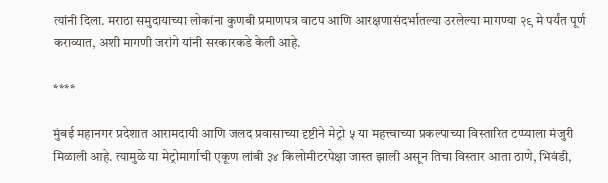त्यांनी दिला. मराठा समुदायाच्या लोकांना कुणबी प्रमाणपत्र वाटप आणि आरक्षणासंदर्भातल्या उरलेल्या मागण्या २९ मे पर्यंत पूर्ण कराव्यात, अशी मागणी जरांगे यांनी सरकारकडे केली आहे.

****

मुंबई महानगर प्रदेशात आरामदायी आणि जलद प्रवासाच्या दृष्टीने मेट्रो ५ या महत्त्वाच्या प्रकल्पाच्या विस्तारित टप्प्याला मंजुरी मिळाली आहे. त्यामुळे या मेट्रोमार्गाची एकूण लांबी ३४ किलोमीटरपेक्षा जास्त झाली असून तिचा विस्तार आता ठाणे, भिवंडी,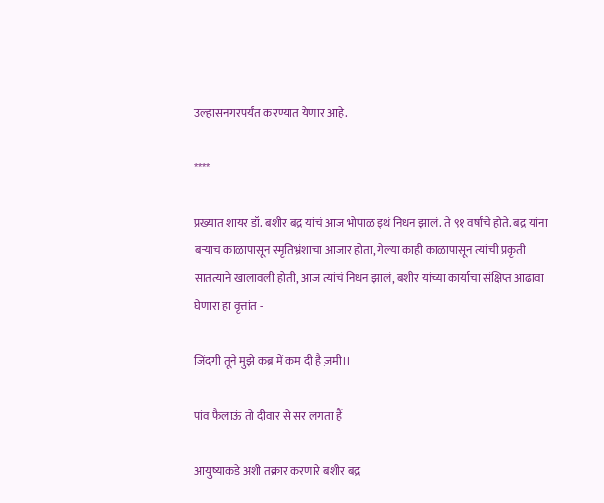उल्हासनगरपर्यंत करण्यात येणार आहे.

****

प्रख्यात शायर डॉ. बशीर बद्र यांचं आज भोपाळ इथं निधन झालं. ते ९१ वर्षांचे होते. बद्र यांना बऱ्याच काळापासून स्मृतिभ्रंशाचा आजार होता, गेल्या काही काळापासून त्यांची प्रकृती सातत्याने खालावली होती, आज त्यांचं निधन झालं, बशीर यांच्या कार्याचा संक्षिप्त आढावा घेणारा हा वृत्तांत -

जिंदगी तूने मुझे कब्र में कम दी है ज़मी।।

पांव फैलाऊं तो दीवार से सर लगता हैं

आयुष्याकडे अशी तक्रार करणारे बशीर बद्र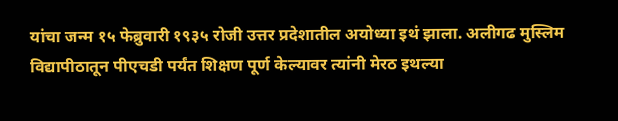यांचा जन्म १५ फेब्रुवारी १९३५ रोजी उत्तर प्रदेशातील अयोध्या इथं झाला. अलीगढ मुस्लिम विद्यापीठातून पीएचडी पर्यंत शिक्षण पूर्ण केल्यावर त्यांनी मेरठ इथल्या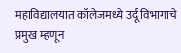महाविद्यालयात कॉलेजमध्ये उर्दू विभागाचे प्रमुख म्हणून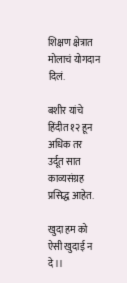शिक्षण क्षेत्रात मोलाचं योगदान दिलं.

बशीर यांचे हिंदीत १२ हून अधिक तर उर्दूत सात काव्यसंग्रह प्रसिद्ध आहेत.

खुदा हम को ऐसी खुदाई न दे।।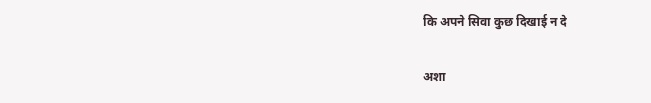कि अपने सिवा कुछ दिखाई न दे

अशा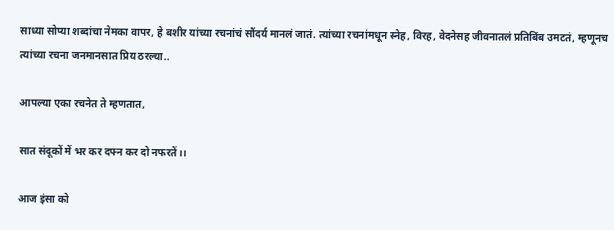साध्या सोप्या शब्दांचा नेमका वापर, हे बशीर यांच्या रचनांचं सौंदर्य मानलं जातं. त्यांच्या रचनांमधून स्नेह, विरह, वेदनेसह जीवनातलं प्रतिबिंब उमटतं, म्हणूनच त्यांच्या रचना जनमानसात प्रिय ठरल्या..

आपल्या एका रचनेत ते म्हणतात,

सात संदूकों में भर कर दफ्न कर दो नफरतें।।

आज इंसा को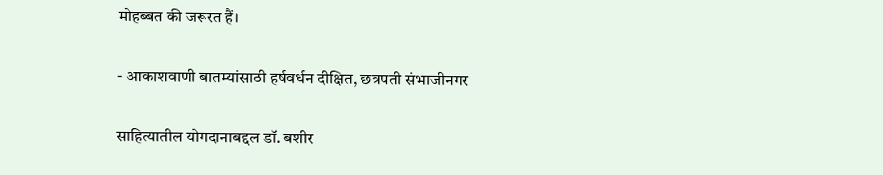मोहब्बत की जरूरत हैं।

- आकाशवाणी बातम्यांसाठी हर्षवर्धन दीक्षित, छत्रपती संभाजीनगर

साहित्यातील योगदानाबद्दल डॉ. बशीर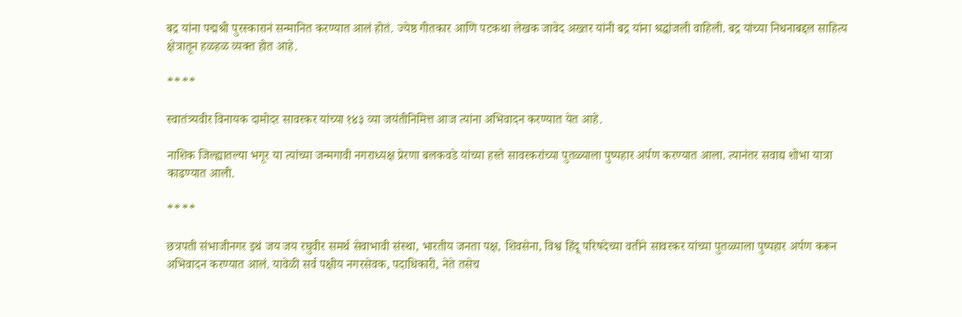बद्र यांना पद्मश्री पुरस्कारानं सन्मानित करण्यात आलं होतं. ज्येष्ठ गीतकार आणि पटकथा लेखक जावेद अख्तर यांनी बद्र यांना श्रद्धांजली वाहिली. बद्र यांच्या निधनाबद्दल साहित्य क्षेत्रातून हळहळ व्यक्त होत आहे.

****

स्वातंत्र्यवीर विनायक दामोदर सावरकर यांच्या १४३ व्या जयंतीनिमित्त आज त्यांना अभिवादन करण्यात येत आहे.

नाशिक जिल्ह्यातल्या भगूर या त्यांच्या जन्मगावी नगराध्यक्ष प्रेरणा बलकवडे यांच्या हस्ते सावरकरांच्या पुतळ्याला पुष्पहार अर्पण करण्यात आला. त्यानंतर सवाद्य शोभा यात्रा काढण्यात आली.

****

छत्रपती संभाजीनगर इथं जय जय रघुवीर समर्थ सेवाभावी संस्था, भारतीय जनता पक्ष, शिवसेना, विश्व हिंदू परिषदेच्या वतीने सावरकर यांच्या पुतळ्याला पुष्पहार अर्पण करून अभिवादन करण्यात आलं. यावेळी सर्व पक्षीय नगरसेवक, पदाधिकारी, नेते तसेच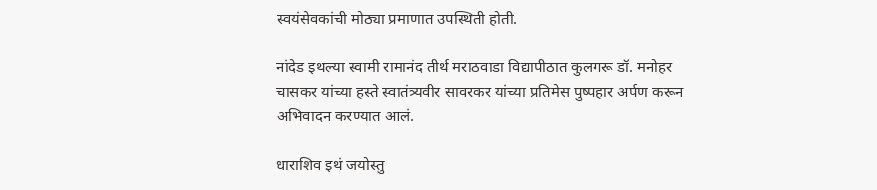स्वयंसेवकांची मोठ्या प्रमाणात उपस्थिती होती.

नांदेड इथल्या स्वामी रामानंद तीर्थ मराठवाडा विद्यापीठात कुलगरू डॉ. मनोहर चासकर यांच्या हस्ते स्वातंत्र्यवीर सावरकर यांच्या प्रतिमेस पुष्पहार अर्पण करून अभिवादन करण्यात आलं.

धाराशिव इथं जयोस्तु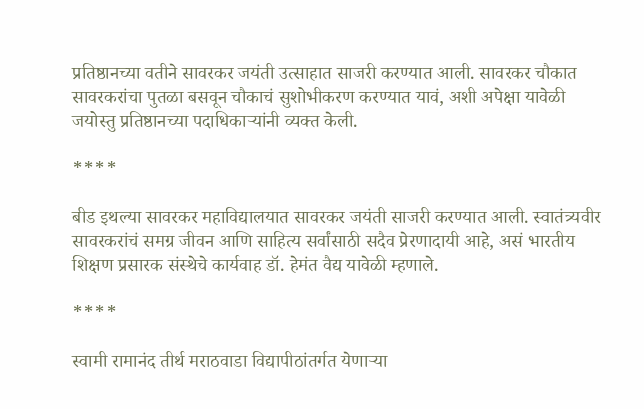प्रतिष्ठानच्या वतीने सावरकर जयंती उत्साहात साजरी करण्यात आली. सावरकर चौकात सावरकरांचा पुतळा बसवून चौकाचं सुशोभीकरण करण्यात यावं, अशी अपेक्षा यावेळी जयोस्तु प्रतिष्ठानच्या पदाधिकाऱ्यांनी व्यक्त केली.

****

बीड इथल्या सावरकर महाविद्यालयात सावरकर जयंती साजरी करण्यात आली. स्वातंत्र्यवीर सावरकरांचं समग्र जीवन आणि साहित्य सर्वांसाठी सदैव प्रेरणादायी आहे, असं भारतीय शिक्षण प्रसारक संस्थेचे कार्यवाह डॉ. हेमंत वैद्य यावेळी म्हणाले.

****

स्वामी रामानंद तीर्थ मराठवाडा विद्यापीठांतर्गत येणाऱ्या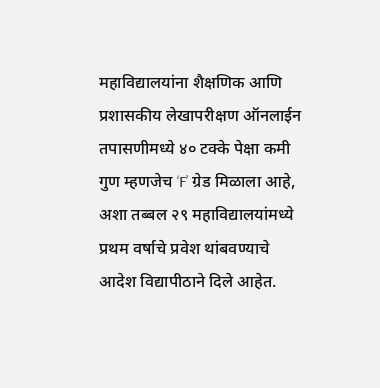महाविद्यालयांना शैक्षणिक आणि प्रशासकीय लेखापरीक्षण ऑनलाईन तपासणीमध्ये ४० टक्के पेक्षा कमी गुण म्हणजेच ‘F’ ग्रेड मिळाला आहे, अशा तब्बल २९ महाविद्यालयांमध्ये प्रथम वर्षाचे प्रवेश थांबवण्याचे आदेश विद्यापीठाने दिले आहेत.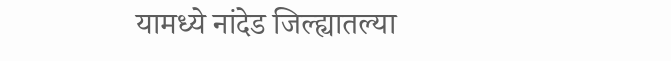यामध्ये नांदेड जिल्ह्यातल्या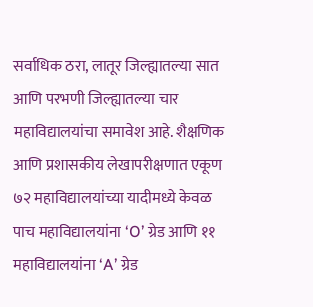सर्वाधिक ठरा, लातूर जिल्ह्यातल्या सात आणि परभणी जिल्ह्यातल्या चार महाविद्यालयांचा समावेश आहे. शैक्षणिक आणि प्रशासकीय लेखापरीक्षणात एकूण ७२ महाविद्यालयांच्या यादीमध्ये केवळ पाच महाविद्यालयांना ‘O’ ग्रेड आणि ११ महाविद्यालयांना ‘A’ ग्रेड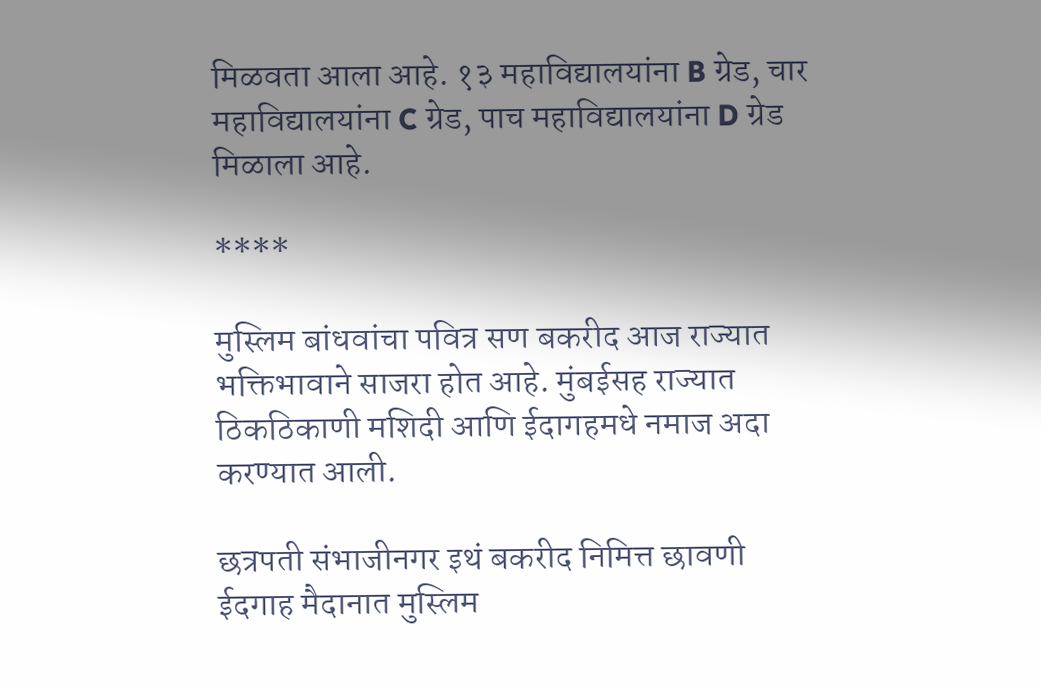मिळवता आला आहे. १३ महाविद्यालयांना B ग्रेड, चार महाविद्यालयांना C ग्रेड, पाच महाविद्यालयांना D ग्रेड मिळाला आहे.

****

मुस्लिम बांधवांचा पवित्र सण बकरीद आज राज्यात भक्तिभावाने साजरा होत आहे. मुंबईसह राज्यात ठिकठिकाणी मशिदी आणि ईदागहमधे नमाज अदा करण्यात आली.

छत्रपती संभाजीनगर इथं बकरीद निमित्त छावणी ईदगाह मैदानात मुस्लिम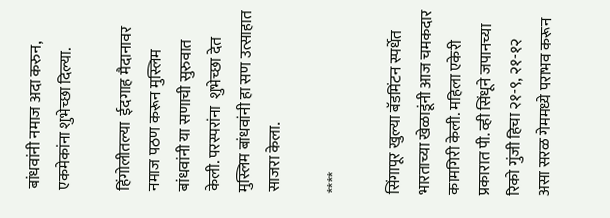बांधवांनी नमाज अदा करुन, एकमेकांना शुभेच्छा दिल्या.

हिंगोलीतल्या  ईदगाह मैदानावर नमाज पठण करून मुस्लिम बांधवांनी या सणाची सुरुवात केली. परस्परांना  शुभेच्छा देत मुस्लिम बांधवांनी हा सण उत्साहात साजरा केला.

****

सिंगापूर खुल्या बॅडमिंटन स्पर्धेत भारताच्या खेळाडूंनी आज चमकदार कामगिरी केली. महिला एकेरी प्रकारात पी. व्ही सिंधूने जपानच्या रिको गुंजी हिचा २१-९, २१-१२ असा सरळ गेममध्ये पराभव करून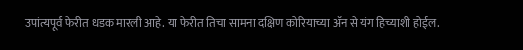उपांत्यपूर्व फेरीत धडक मारली आहे. या फेरीत तिचा सामना दक्षिण कोरियाच्या ॲन से यंग हिच्याशी होईल.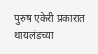पुरुष एकेरी प्रकारात थायलंडच्या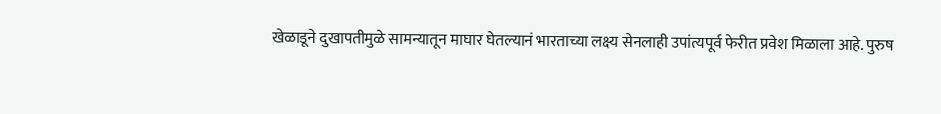खेळाडूने दुखापतीमुळे सामन्यातून माघार घेतल्यानं भारताच्या लक्ष्य सेनलाही उपांत्यपूर्व फेरीत प्रवेश मिळाला आहे. पुरुष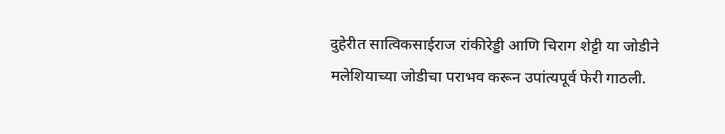दुहेरीत सात्विकसाईराज रांकीरेड्डी आणि चिराग शेट्टी या जोडीने मलेशियाच्या जोडीचा पराभव करून उपांत्यपूर्व फेरी गाठली.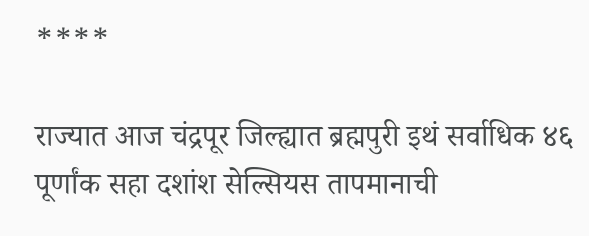****

राज्यात आज चंद्रपूर जिल्ह्यात ब्रह्मपुरी इथं सर्वाधिक ४६ पूर्णांक सहा दशांश सेल्सियस तापमानाची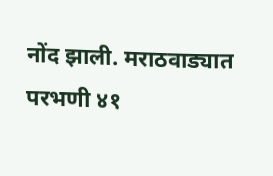नोंद झाली. मराठवाड्यात परभणी ४१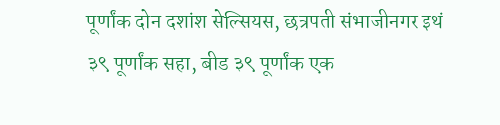पूर्णांक दोन दशांश सेल्सियस, छत्रपती संभाजीनगर इथं ३९ पूर्णांक सहा, बीड ३९ पूर्णांक एक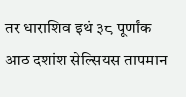तर धाराशिव इथं ३८ पूर्णांक आठ दशांश सेल्सियस तापमान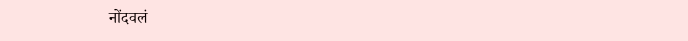नोंदवलं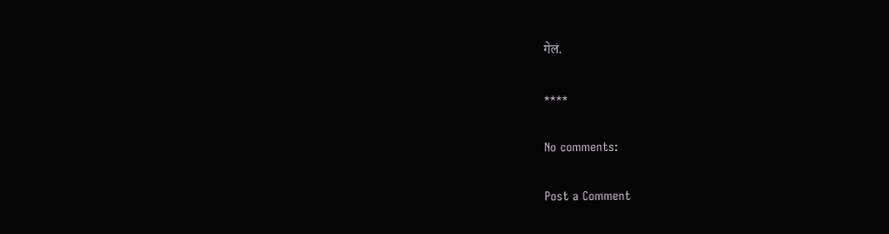गेलं.

****

No comments:

Post a Comment